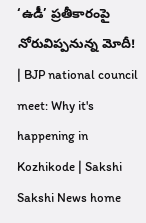‘ఉడీ’ ప్రతీకారంపై నోరువిప్పనున్న మోదీ! | BJP national council meet: Why it's happening in Kozhikode | Sakshi
Sakshi News home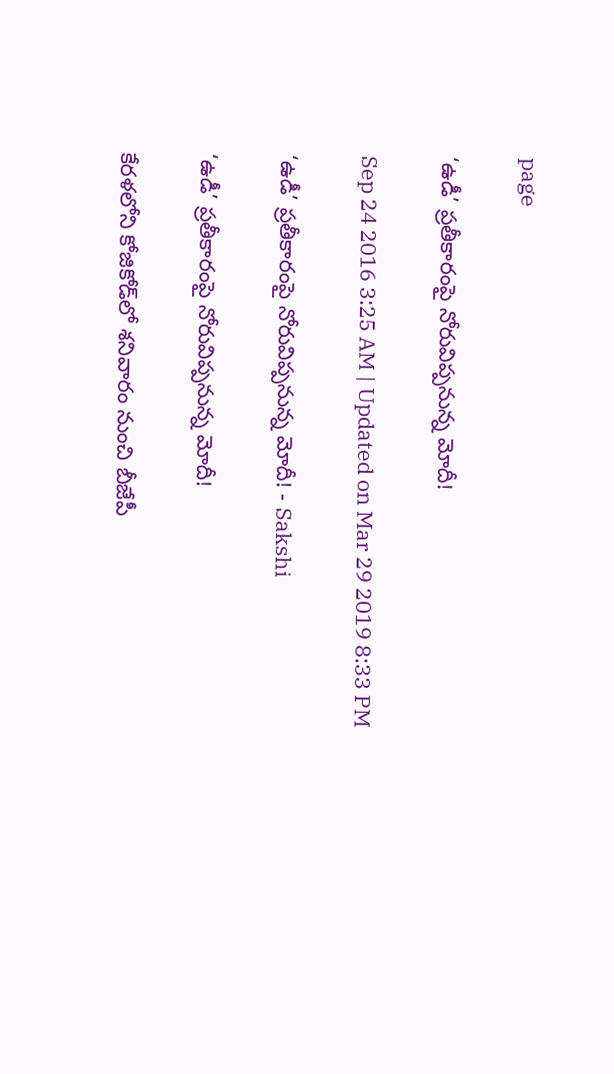page

‘ఉడీ’ ప్రతీకారంపై నోరువిప్పనున్న మోదీ!

Sep 24 2016 3:25 AM | Updated on Mar 29 2019 8:33 PM

‘ఉడీ’ ప్రతీకారంపై నోరువిప్పనున్న మోదీ! - Sakshi

‘ఉడీ’ ప్రతీకారంపై నోరువిప్పనున్న మోదీ!

కేరళలోని కోజికోడ్‌లో శనివారం నుంచి బీజేపీ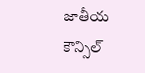జాతీయ కౌన్సిల్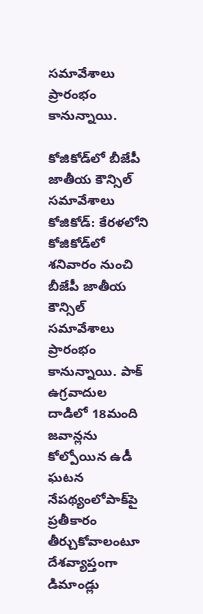సమావేశాలు ప్రారంభం కానున్నాయి.

కోజికోడ్‌లో బీజేపీ జాతీయ కౌన్సిల్ సమావేశాలు
కోజికోడ్: కేరళలోని కోజికోడ్‌లో శనివారం నుంచి బీజేపీ జాతీయ కౌన్సిల్ సమావేశాలు ప్రారంభం కానున్నాయి. పాక్ ఉగ్రవాదుల దాడిలో 18మంది జవాన్లను కోల్పోయిన ఉడీ ఘటన నేపథ్యంలోపాక్‌పై ప్రతీకారం తీర్చుకోవాలంటూ దేశవ్యాప్తంగా డిమాండ్లు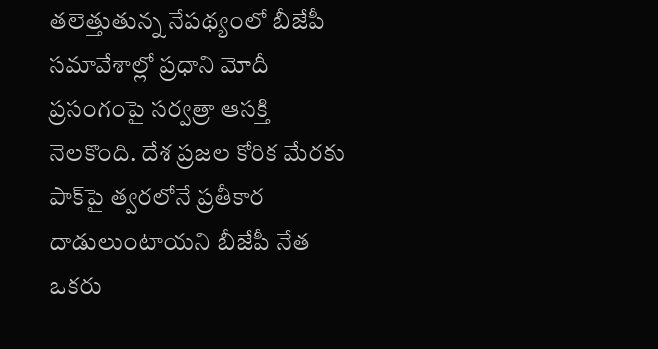తలెత్తుతున్న నేపథ్యంలో బీజేపీ సమావేశాల్లో ప్రధాని మోదీ ప్రసంగంపై సర్వత్రా ఆసక్తి నెలకొంది. దేశ ప్రజల కోరిక మేరకు పాక్‌పై త్వరలోనే ప్రతీకార దాడులుంటాయని బీజేపీ నేత ఒకరు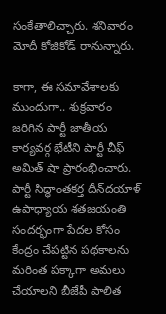సంకేతాలిచ్చారు. శనివారం మోదీ కోజికోడ్ రానున్నారు.

కాగా, ఈ సమావేశాలకు ముందుగా.. శుక్రవారం జరిగిన పార్టీ జాతీయ కార్యవర్గ భేటీని పార్టీ చీఫ్ అమిత్ షా ప్రారంభించారు. పార్టీ సిద్ధాంతకర్త దీన్‌దయాళ్ ఉపాధ్యాయ శతజయంతి సందర్భంగా పేదల కోసం కేంద్రం చేపట్టిన పథకాలను మరింత పక్కాగా అమలు చేయాలని బీజేపీ పాలిత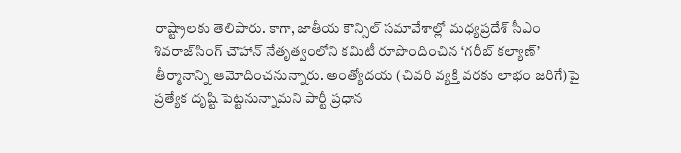రాష్ట్రాలకు తెలిపారు. కాగా, జాతీయ కౌన్సిల్ సమావేశాల్లో మధ్యప్రదేశ్ సీఎం శివరాజ్‌సింగ్ చౌహాన్ నేతృత్వంలోని కమిటీ రూపొందించిన ‘గరీబ్ కల్యాణ్’ తీర్మానాన్ని ఆమోదించనున్నారు. అంత్యోదయ (చివరి వ్యక్తి వరకు లాభం జరిగే)పై ప్రత్యేక దృష్టి పెట్టనున్నామని పార్టీ ప్రధాన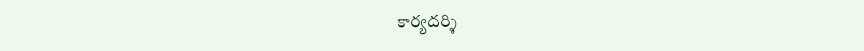కార్యదర్శి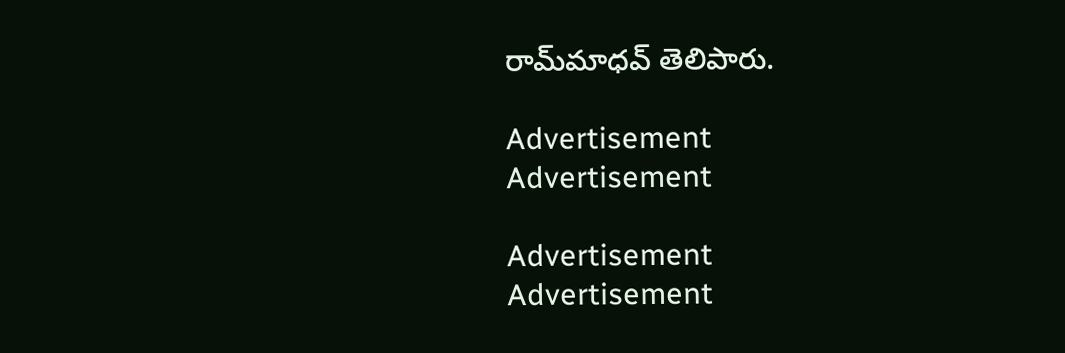రామ్‌మాధవ్ తెలిపారు.

Advertisement
Advertisement

Advertisement
Advertisement